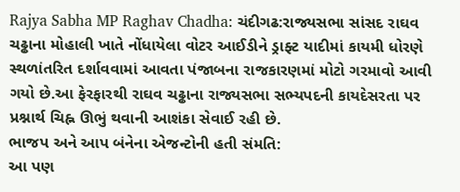Rajya Sabha MP Raghav Chadha: ચંદીગઢ:રાજ્યસભા સાંસદ રાઘવ ચઢ્ઢાના મોહાલી ખાતે નોંધાયેલા વોટર આઈડીને ડ્રાફ્ટ યાદીમાં કાયમી ધોરણે સ્થળાંતરિત દર્શાવવામાં આવતા પંજાબના રાજકારણમાં મોટો ગરમાવો આવી ગયો છે.આ ફેરફારથી રાઘવ ચઢ્ઢાના રાજ્યસભા સભ્યપદની કાયદેસરતા પર પ્રશ્નાર્થ ચિહ્ન ઊભું થવાની આશંકા સેવાઈ રહી છે.
ભાજપ અને આપ બંનેના એજન્ટોની હતી સંમતિ:
આ પણ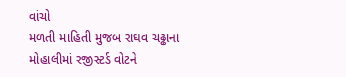વાંચો
મળતી માહિતી મુજબ રાઘવ ચઢ્ઢાના મોહાલીમાં રજીસ્ટર્ડ વોટને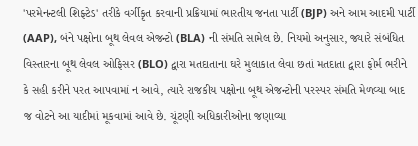'પરમેનન્ટલી શિફ્ટેડ' તરીકે વર્ગીકૃત કરવાની પ્રક્રિયામાં ભારતીય જનતા પાર્ટી (BJP) અને આમ આદમી પાર્ટી (AAP), બંને પક્ષોના બૂથ લેવલ એજન્ટો (BLA) ની સંમતિ સામેલ છે. નિયમો અનુસાર, જ્યારે સંબંધિત વિસ્તારના બૂથ લેવલ ઓફિસર (BLO) દ્વારા મતદાતાના ઘરે મુલાકાત લેવા છતાં મતદાતા દ્વારા ફોર્મ ભરીને કે સહી કરીને પરત આપવામાં ન આવે, ત્યારે રાજકીય પક્ષોના બૂથ એજન્ટોની પરસ્પર સંમતિ મેળવ્યા બાદ જ વોટને આ યાદીમાં મૂકવામાં આવે છે. ચૂંટણી અધિકારીઓના જણાવ્યા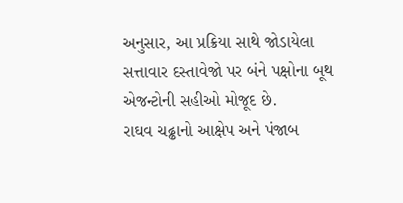અનુસાર, આ પ્રક્રિયા સાથે જોડાયેલા સત્તાવાર દસ્તાવેજો પર બંને પક્ષોના બૂથ એજન્ટોની સહીઓ મોજૂદ છે.
રાઘવ ચઢ્ઢાનો આક્ષેપ અને પંજાબ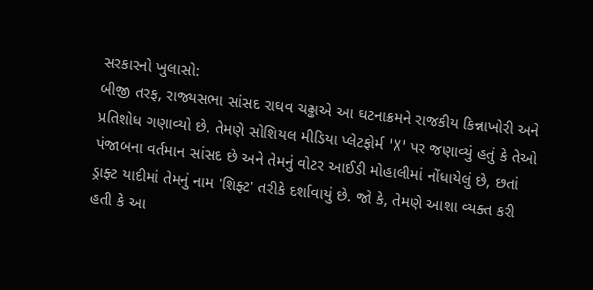સરકારનો ખુલાસો:
બીજી તરફ, રાજ્યસભા સાંસદ રાઘવ ચઢ્ઢાએ આ ઘટનાક્રમને રાજકીય કિન્નાખોરી અને પ્રતિશોધ ગણાવ્યો છે. તેમણે સોશિયલ મીડિયા પ્લેટફોર્મ 'X' પર જણાવ્યું હતું કે તેઓ પંજાબના વર્તમાન સાંસદ છે અને તેમનું વોટર આઈડી મોહાલીમાં નોંધાયેલું છે, છતાં ડ્રાફ્ટ યાદીમાં તેમનું નામ 'શિફ્ટ' તરીકે દર્શાવાયું છે. જો કે, તેમણે આશા વ્યક્ત કરી હતી કે આ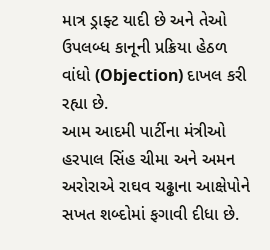માત્ર ડ્રાફ્ટ યાદી છે અને તેઓ ઉપલબ્ધ કાનૂની પ્રક્રિયા હેઠળ વાંધો (Objection) દાખલ કરી રહ્યા છે.
આમ આદમી પાર્ટીના મંત્રીઓ હરપાલ સિંહ ચીમા અને અમન અરોરાએ રાઘવ ચઢ્ઢાના આક્ષેપોને સખત શબ્દોમાં ફગાવી દીધા છે.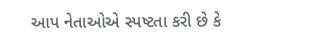આપ નેતાઓએ સ્પષ્ટતા કરી છે કે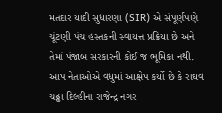મતદાર યાદી સુધારણા (SIR) એ સંપૂર્ણપણે ચૂંટણી પંચ હસ્તકની સ્વાયત્ત પ્રક્રિયા છે અને તેમાં પંજાબ સરકારની કોઈ જ ભૂમિકા નથી. આપ નેતાઓએ વધુમાં આક્ષેપ કર્યો છે કે રાઘવ ચઢ્ઢા દિલ્હીના રાજેન્દ્ર નગર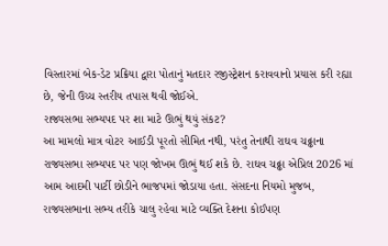વિસ્તારમાં બેક-ડેટ પ્રક્રિયા દ્વારા પોતાનું મતદાર રજીસ્ટ્રેશન કરાવવાનો પ્રયાસ કરી રહ્યા છે, જેની ઉચ્ચ સ્તરીય તપાસ થવી જોઈએ.
રાજ્યસભા સભ્યપદ પર શા માટે ઊભું થયું સંકટ?
આ મામલો માત્ર વોટર આઈડી પૂરતો સીમિત નથી, પરંતુ તેનાથી રાઘવ ચઢ્ઢાના રાજ્યસભા સભ્યપદ પર પણ જોખમ ઊભું થઈ શકે છે. રાઘવ ચઢ્ઢા એપ્રિલ 2026 માં આમ આદમી પાર્ટી છોડીને ભાજપમાં જોડાયા હતા. સંસદના નિયમો મુજબ, રાજ્યસભાના સભ્ય તરીકે ચાલુ રહેવા માટે વ્યક્તિ દેશના કોઈપણ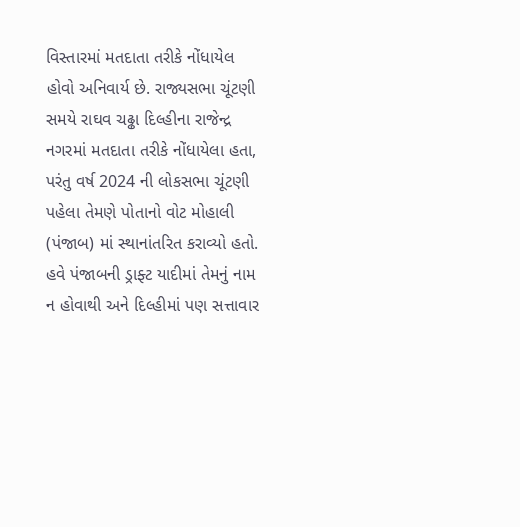વિસ્તારમાં મતદાતા તરીકે નોંધાયેલ હોવો અનિવાર્ય છે. રાજ્યસભા ચૂંટણી સમયે રાઘવ ચઢ્ઢા દિલ્હીના રાજેન્દ્ર નગરમાં મતદાતા તરીકે નોંધાયેલા હતા, પરંતુ વર્ષ 2024 ની લોકસભા ચૂંટણી પહેલા તેમણે પોતાનો વોટ મોહાલી (પંજાબ) માં સ્થાનાંતરિત કરાવ્યો હતો. હવે પંજાબની ડ્રાફ્ટ યાદીમાં તેમનું નામ ન હોવાથી અને દિલ્હીમાં પણ સત્તાવાર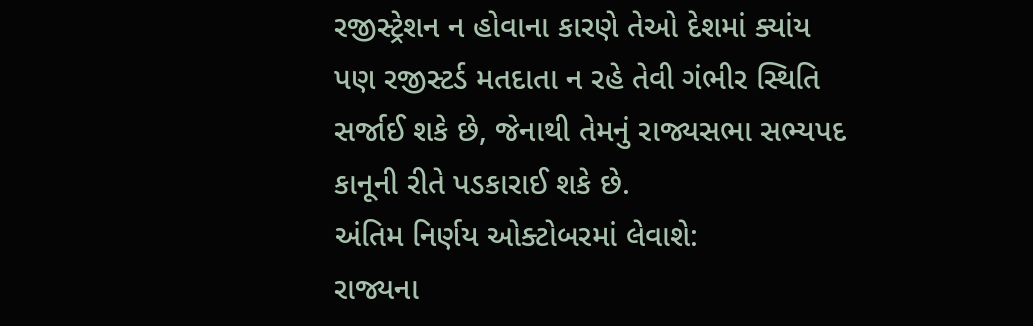રજીસ્ટ્રેશન ન હોવાના કારણે તેઓ દેશમાં ક્યાંય પણ રજીસ્ટર્ડ મતદાતા ન રહે તેવી ગંભીર સ્થિતિ સર્જાઈ શકે છે, જેનાથી તેમનું રાજ્યસભા સભ્યપદ કાનૂની રીતે પડકારાઈ શકે છે.
અંતિમ નિર્ણય ઓક્ટોબરમાં લેવાશે:
રાજ્યના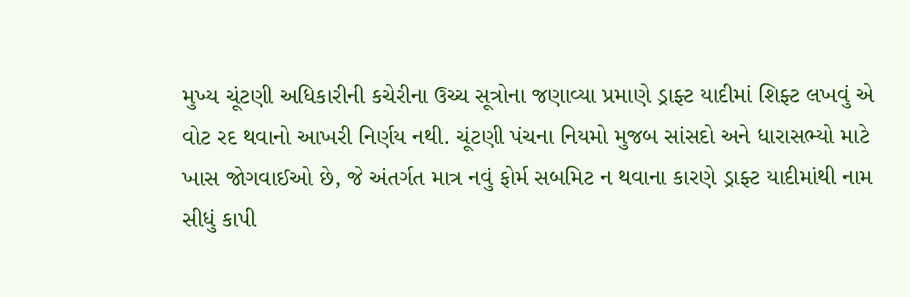મુખ્ય ચૂંટણી અધિકારીની કચેરીના ઉચ્ચ સૂત્રોના જણાવ્યા પ્રમાણે ડ્રાફ્ટ યાદીમાં શિફ્ટ લખવું એ વોટ રદ થવાનો આખરી નિર્ણય નથી. ચૂંટણી પંચના નિયમો મુજબ સાંસદો અને ધારાસભ્યો માટે ખાસ જોગવાઈઓ છે, જે અંતર્ગત માત્ર નવું ફોર્મ સબમિટ ન થવાના કારણે ડ્રાફ્ટ યાદીમાંથી નામ સીધું કાપી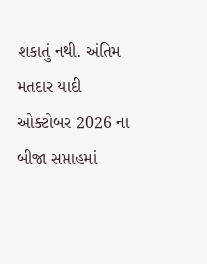શકાતું નથી. અંતિમ મતદાર યાદી ઓક્ટોબર 2026 ના બીજા સપ્તાહમાં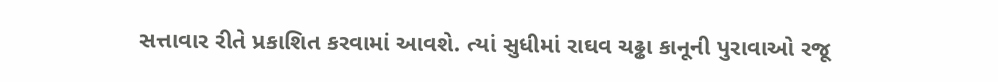સત્તાવાર રીતે પ્રકાશિત કરવામાં આવશે. ત્યાં સુધીમાં રાઘવ ચઢ્ઢા કાનૂની પુરાવાઓ રજૂ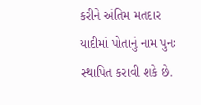કરીને અંતિમ મતદાર યાદીમાં પોતાનું નામ પુનઃ સ્થાપિત કરાવી શકે છે.